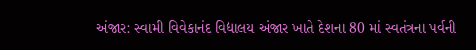અંજાર: સ્વામી વિવેકાનંદ વિદ્યાલય અંજાર ખાતે દેશના 80 માં સ્વતંત્રના પર્વની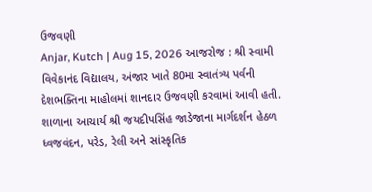ઉજવણી
Anjar, Kutch | Aug 15, 2026 આજરોજ : શ્રી સ્વામી વિવેકાનંદ વિદ્યાલય, અંજાર ખાતે 80મા સ્વાતંત્ર્ય પર્વની દેશભક્તિના માહોલમાં શાનદાર ઉજવણી કરવામાં આવી હતી. શાળાના આચાર્ય શ્રી જયદીપસિંહ જાડેજાના માર્ગદર્શન હેઠળ ધ્વજવંદન, પરેડ, રેલી અને સાંસ્કૃતિક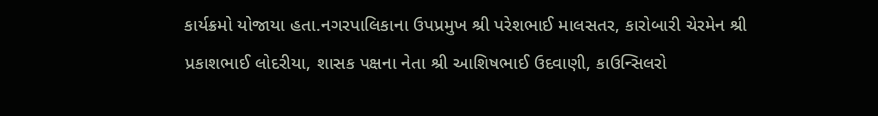કાર્યક્રમો યોજાયા હતા.નગરપાલિકાના ઉપપ્રમુખ શ્રી પરેશભાઈ માલસતર, કારોબારી ચેરમેન શ્રી પ્રકાશભાઈ લોદરીયા, શાસક પક્ષના નેતા શ્રી આશિષભાઈ ઉદવાણી, કાઉન્સિલરો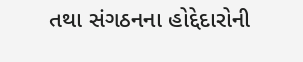તથા સંગઠનના હોદ્દેદારોની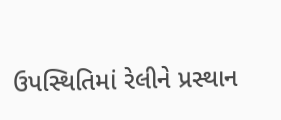ઉપસ્થિતિમાં રેલીને પ્રસ્થાન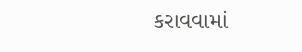કરાવવામાં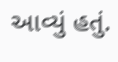આવ્યું હતું.